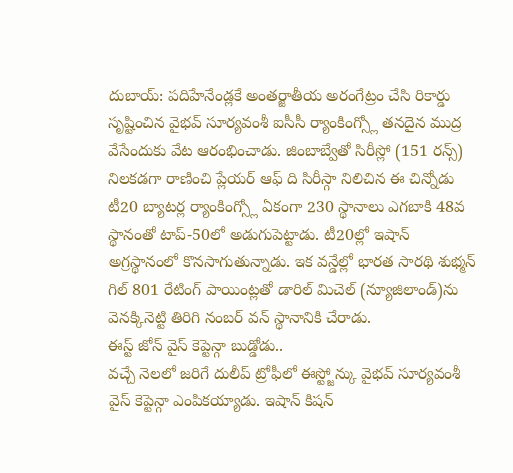దుబాయ్: పదిహేనేండ్లకే అంతర్జాతీయ అరంగేట్రం చేసి రికార్డు సృష్టించిన వైభవ్ సూర్యవంశీ ఐసీసీ ర్యాంకింగ్స్లో తనదైన ముద్ర వేసేందుకు వేట ఆరంభించాడు. జింబాబ్వేతో సిరీస్లో (151 రన్స్) నిలకడగా రాణించి ప్లేయర్ ఆఫ్ ది సిరీస్గా నిలిచిన ఈ చిన్నోడు టీ20 బ్యాటర్ల ర్యాంకింగ్స్లో ఏకంగా 230 స్థానాలు ఎగబాకి 48వ స్థానంతో టాప్-50లో అడుగుపెట్టాడు. టీ20ల్లో ఇషాన్ అగ్రస్థానంలో కొనసాగుతున్నాడు. ఇక వన్డేల్లో భారత సారథి శుభ్మన్ గిల్ 801 రేటింగ్ పాయింట్లతో డారిల్ మిచెల్ (న్యూజిలాండ్)ను వెనక్కినెట్టి తిరిగి నంబర్ వన్ స్థానానికి చేరాడు.
ఈస్ట్ జోన్ వైస్ కెప్టెన్గా బుడ్డోడు..
వచ్చే నెలలో జరిగే దులీప్ ట్రోఫీలో ఈస్ట్జోన్కు వైభవ్ సూర్యవంశీ వైస్ కెప్టెన్గా ఎంపికయ్యాడు. ఇషాన్ కిషన్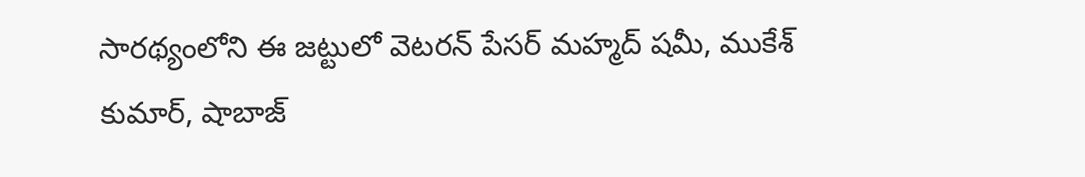సారథ్యంలోని ఈ జట్టులో వెటరన్ పేసర్ మహ్మద్ షమీ, ముకేశ్ కుమార్, షాబాజ్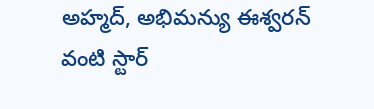అహ్మద్, అభిమన్యు ఈశ్వరన్ వంటి స్టార్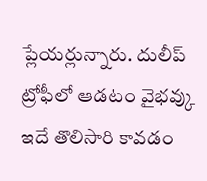ప్లేయర్లున్నారు. దులీప్ ట్రోఫీలో ఆడటం వైభవ్కు ఇదే తొలిసారి కావడం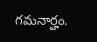గమనార్హం.